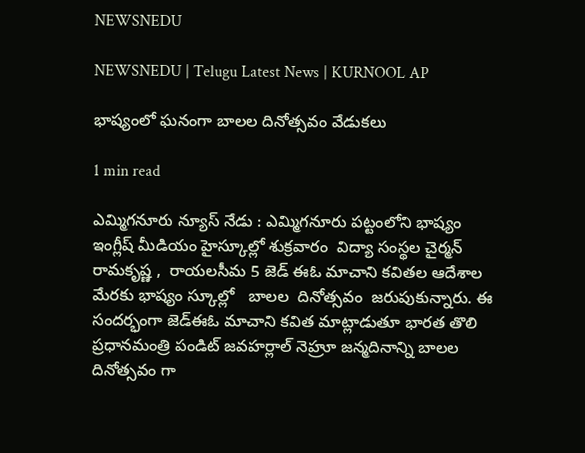NEWSNEDU

NEWSNEDU | Telugu Latest News | KURNOOL AP

భాష్యంలో ఘనంగా బాలల దినోత్సవం వేడుకలు

1 min read

ఎమ్మిగనూరు న్యూస్ నేడు : ఎమ్మిగనూరు పట్టంలోని భాష్యం  ఇంగ్లీష్ మీడియం హైస్కూల్లో శుక్రవారం  విద్యా సంస్థల చైర్మన్ రామకృష్ణ ,  రాయలసీమ 5 జెడ్ ఈఓ మాచాని కవితల ఆదేశాల మేరకు భాష్యం స్కూల్లో   బాలల  దినోత్సవం  జరుపుకున్నారు. ఈ సందర్భంగా జెడ్ఈఓ మాచాని కవిత మాట్లాడుతూ భారత తొలి ప్రధానమంత్రి పండిట్ జవహర్లాల్ నెహ్రూ జన్మదినాన్ని బాలల దినోత్సవం గా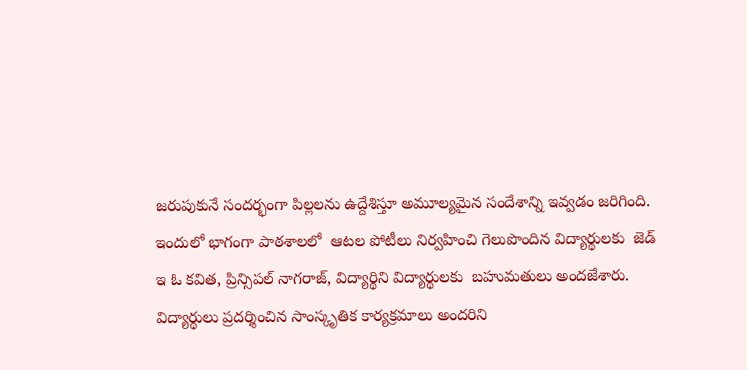జరుపుకునే సందర్భంగా పిల్లలను ఉద్దేశిస్తూ అమూల్యమైన సందేశాన్ని ఇవ్వడం జరిగింది. ఇందులో భాగంగా పాఠశాలలో  ఆటల పోటీలు నిర్వహించి గెలుపొందిన విద్యార్థులకు  జెడ్ ఇ ఓ కవిత, ప్రిన్సిపల్ నాగరాజ్, విద్యార్థిని విద్యార్థులకు  బహుమతులు అందజేశారు. విద్యార్థులు ప్రదర్శించిన సాంస్కృతిక కార్యక్రమాలు అందరిని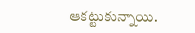ఆకట్టుకున్నాయి.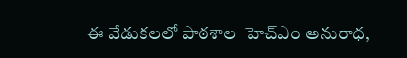ఈ వేడుకలలో పాఠశాల  హెచ్ఎం అనురాధ,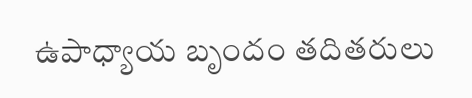ఉపాధ్యాయ బృందం తదితరులు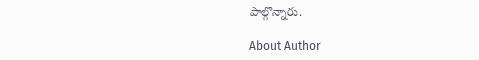పాల్గొన్నారు.

About Author